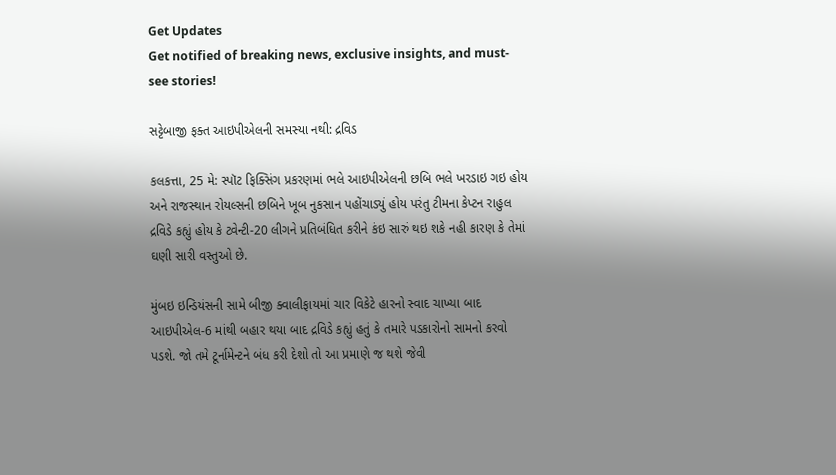Get Updates
Get notified of breaking news, exclusive insights, and must-see stories!

સટ્ટેબાજી ફક્ત આઇપીએલની સમસ્યા નથી: દ્રવિડ

કલકત્તા, 25 મે: સ્પૉટ ફિક્સિંગ પ્રકરણમાં ભલે આઇપીએલની છબિ ભલે ખરડાઇ ગઇ હોય અને રાજસ્થાન રોયલ્સની છબિને ખૂબ નુકસાન પહોંચાડ્યું હોય પરંતુ ટીમના કેપ્ટન રાહુલ દ્રવિડે કહ્યું હોય કે ટ્વેન્ટી-20 લીગને પ્રતિબંધિત કરીને કંઇ સારું થઇ શકે નહી કારણ કે તેમાં ઘણી સારી વસ્તુઓ છે.

મુંબઇ ઇન્ડિયંસની સામે બીજી ક્વાલીફાયમાં ચાર વિકેટે હારનો સ્વાદ ચાખ્યા બાદ આઇપીએલ-6 માંથી બહાર થયા બાદ દ્રવિડે કહ્યું હતું કે તમારે પડકારોનો સામનો કરવો પડશે. જો તમે ટૂર્નામેન્ટને બંધ કરી દેશો તો આ પ્રમાણે જ થશે જેવી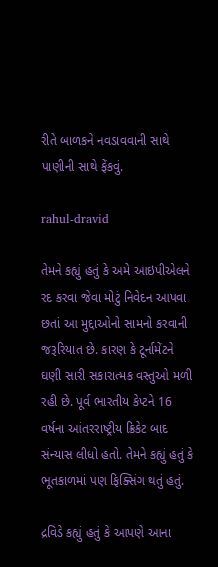રીતે બાળકને નવડાવવાની સાથે પાણીની સાથે ફેંકવું.

rahul-dravid

તેમને કહ્યું હતું કે અમે આઇપીએલને રદ કરવા જેવા મોટું નિવેદન આપવા છતાં આ મુદ્દાઓનો સામનો કરવાની જરૂરિયાત છે. કારણ કે ટૂર્નામેંટને ઘણી સારી સકારાત્મક વસ્તુઓ મળી રહી છે. પૂર્વ ભારતીય કેપ્ટને 16 વર્ષના આંતરરાષ્ટ્રીય ક્રિકેટ બાદ સંન્યાસ લીધો હતો. તેમને કહ્યું હતું કે ભૂતકાળમાં પણ ફિક્સિંગ થતું હતું.

દ્રવિડે કહ્યું હતું કે આપણે આના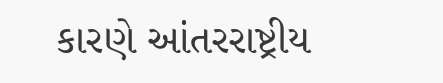કારણે આંતરરાષ્ટ્રીય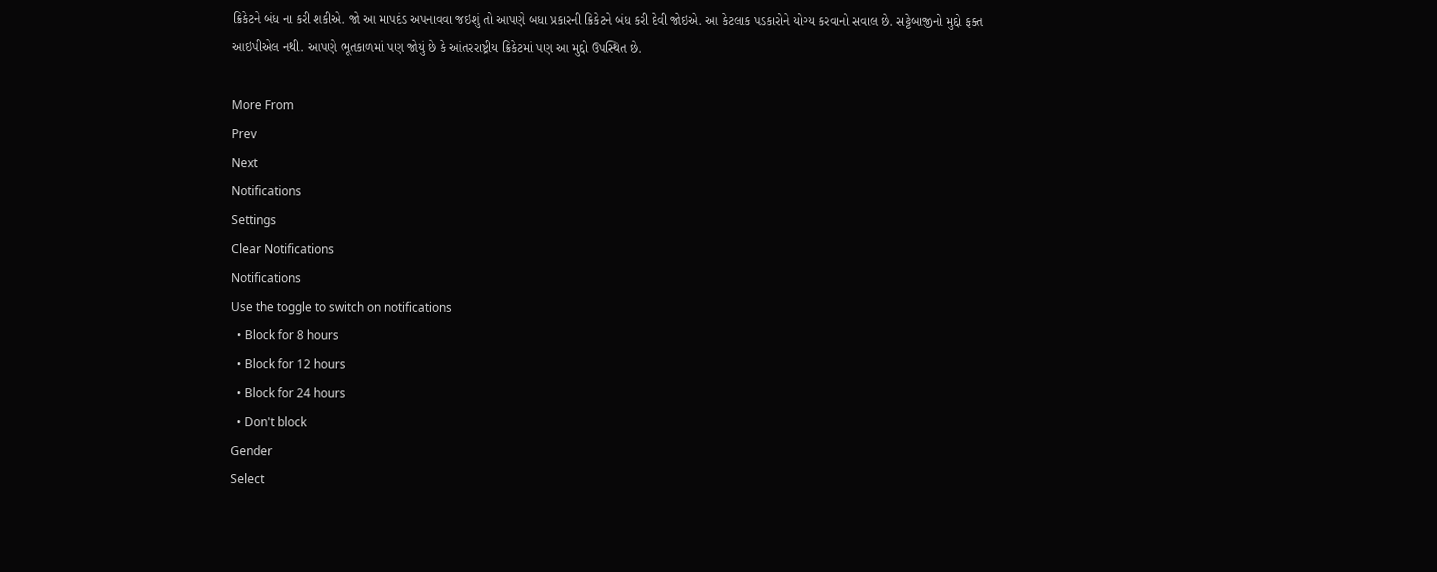ક્રિકેટને બંધ ના કરી શકીએ. જો આ માપદંડ અપનાવવા જઇશું તો આપણે બધા પ્રકારની ક્રિકેટને બંધ કરી દેવી જોઇએ. આ કેટલાક પડકારોને યોગ્ય કરવાનો સવાલ છે. સટ્ટેબાજીનો મુદ્દો ફક્ત આઇપીએલ નથી. આપણે ભૂતકાળમાં પણ જોયું છે કે આંતરરાષ્ટ્રીય ક્રિકેટમાં પણ આ મુદ્દો ઉપસ્થિત છે.

More From
Prev
Next
Notifications
Settings
Clear Notifications
Notifications
Use the toggle to switch on notifications
  • Block for 8 hours
  • Block for 12 hours
  • Block for 24 hours
  • Don't block
Gender
Select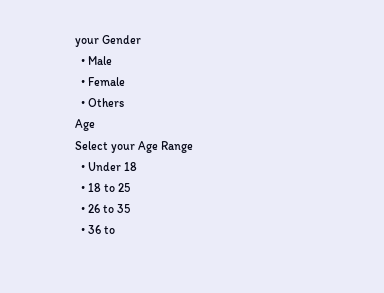your Gender
  • Male
  • Female
  • Others
Age
Select your Age Range
  • Under 18
  • 18 to 25
  • 26 to 35
  • 36 to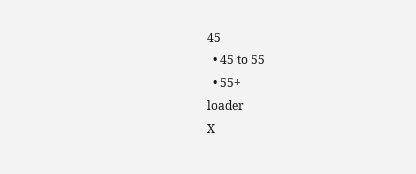45
  • 45 to 55
  • 55+
loader
X